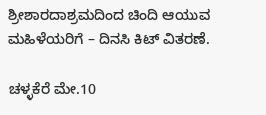ಶ್ರೀಶಾರದಾಶ್ರಮದಿಂದ ಚಿಂದಿ ಆಯುವ ಮಹಿಳೆಯರಿಗೆ – ದಿನಸಿ ಕಿಟ್ ವಿತರಣೆ.

ಚಳ್ಳಕೆರೆ ಮೇ.10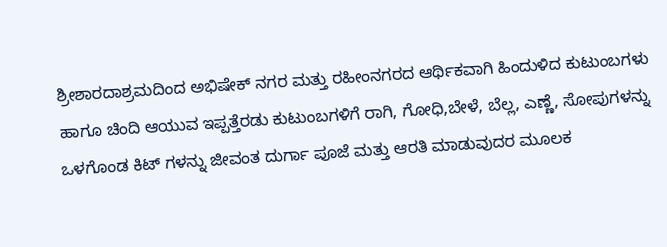ಶ್ರೀಶಾರದಾಶ್ರಮದಿಂದ ಅಭಿಷೇಕ್ ನಗರ ಮತ್ತು ರಹೀಂನಗರದ ಆರ್ಥಿಕವಾಗಿ ಹಿಂದುಳಿದ ಕುಟುಂಬಗಳು ಹಾಗೂ ಚಿಂದಿ ಆಯುವ ಇಪ್ಪತ್ತೆರಡು ಕುಟುಂಬಗಳಿಗೆ ರಾಗಿ, ಗೋಧಿ,ಬೇಳೆ, ಬೆಲ್ಲ, ಎಣ್ಣೆ, ಸೋಪುಗಳನ್ನು ಒಳಗೊಂಡ ಕಿಟ್ ಗಳನ್ನು ಜೀವಂತ ದುರ್ಗಾ ಪೂಜೆ ಮತ್ತು ಆರತಿ ಮಾಡುವುದರ ಮೂಲಕ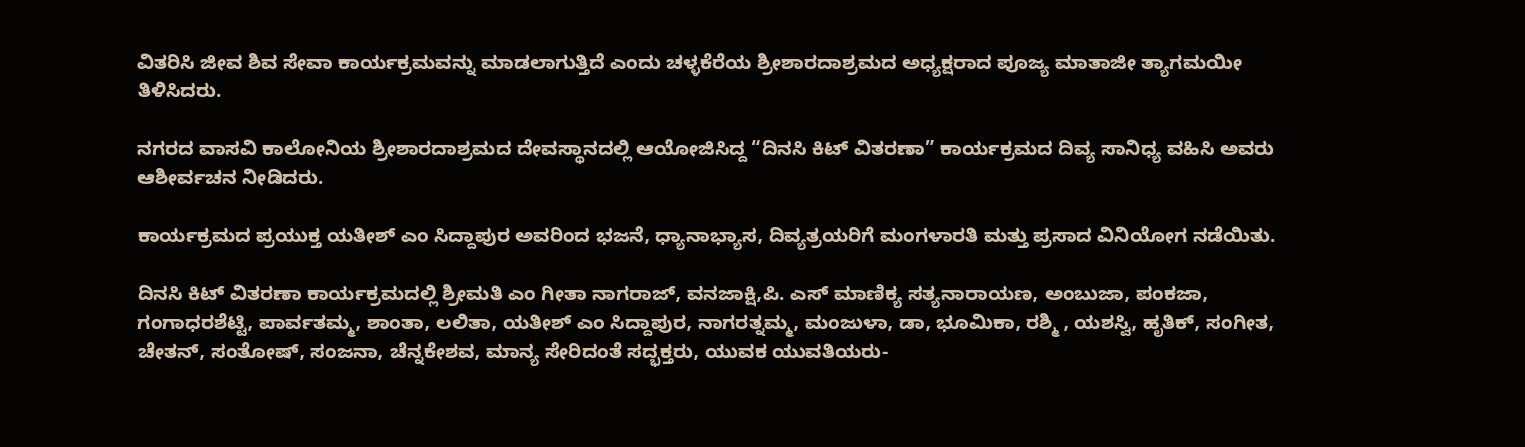ವಿತರಿಸಿ ಜೀವ ಶಿವ ಸೇವಾ ಕಾರ್ಯಕ್ರಮವನ್ನು ಮಾಡಲಾಗುತ್ತಿದೆ ಎಂದು ಚಳ್ಳಕೆರೆಯ ಶ್ರೀಶಾರದಾಶ್ರಮದ ಅಧ್ಯಕ್ಷರಾದ ಪೂಜ್ಯ ಮಾತಾಜೀ ತ್ಯಾಗಮಯೀ ತಿಳಿಸಿದರು.

ನಗರದ ವಾಸವಿ ಕಾಲೋನಿಯ ಶ್ರೀಶಾರದಾಶ್ರಮದ ದೇವಸ್ಥಾನದಲ್ಲಿ ಆಯೋಜಿಸಿದ್ದ “ದಿನಸಿ ಕಿಟ್ ವಿತರಣಾ” ಕಾರ್ಯಕ್ರಮದ ದಿವ್ಯ ಸಾನಿಧ್ಯ ವಹಿಸಿ ಅವರು ಆಶೀರ್ವಚನ ನೀಡಿದರು.

ಕಾರ್ಯಕ್ರಮದ ಪ್ರಯುಕ್ತ ಯತೀಶ್ ಎಂ ಸಿದ್ದಾಪುರ ಅವರಿಂದ ಭಜನೆ, ಧ್ಯಾನಾಭ್ಯಾಸ, ದಿವ್ಯತ್ರಯರಿಗೆ ಮಂಗಳಾರತಿ ಮತ್ತು ಪ್ರಸಾದ ವಿನಿಯೋಗ ನಡೆಯಿತು.

ದಿನಸಿ ಕಿಟ್ ವಿತರಣಾ ಕಾರ್ಯಕ್ರಮದಲ್ಲಿ ಶ್ರೀಮತಿ ಎಂ ಗೀತಾ ನಾಗರಾಜ್, ವನಜಾಕ್ಷಿ,ಪಿ. ಎಸ್ ಮಾಣಿಕ್ಯ ಸತ್ಯನಾರಾಯಣ, ಅಂಬುಜಾ, ಪಂಕಜಾ, ಗಂಗಾಧರಶೆಟ್ಟಿ, ಪಾರ್ವತಮ್ಮ, ಶಾಂತಾ, ಲಲಿತಾ, ಯತೀಶ್ ಎಂ ಸಿದ್ದಾಪುರ, ನಾಗರತ್ನಮ್ಮ, ಮಂಜುಳಾ, ಡಾ, ಭೂಮಿಕಾ, ರಶ್ಮಿ , ಯಶಸ್ವಿ, ಹೃತಿಕ್, ಸಂಗೀತ, ಚೇತನ್, ಸಂತೋಷ್, ಸಂಜನಾ, ಚೆನ್ನಕೇಶವ, ಮಾನ್ಯ ಸೇರಿದಂತೆ ಸದ್ಭಕ್ತರು, ಯುವಕ ಯುವತಿಯರು-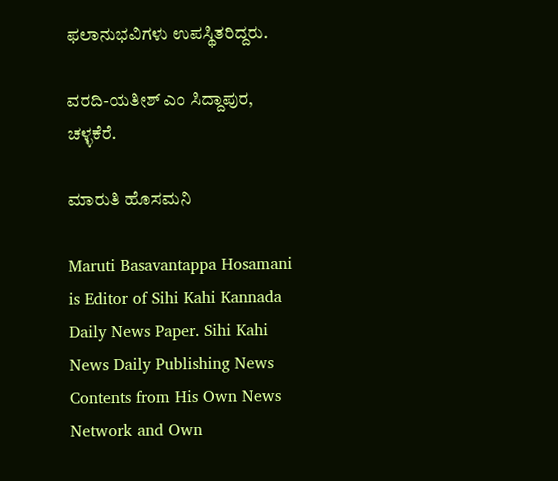ಫಲಾನುಭವಿಗಳು ಉಪಸ್ಥಿತರಿದ್ದರು.

ವರದಿ-ಯತೀಶ್ ಎಂ ಸಿದ್ದಾಪುರ, ಚಳ್ಳಕೆರೆ.

ಮಾರುತಿ ಹೊಸಮನಿ

Maruti Basavantappa Hosamani is Editor of Sihi Kahi Kannada Daily News Paper. Sihi Kahi News Daily Publishing News Contents from His Own News Network and Own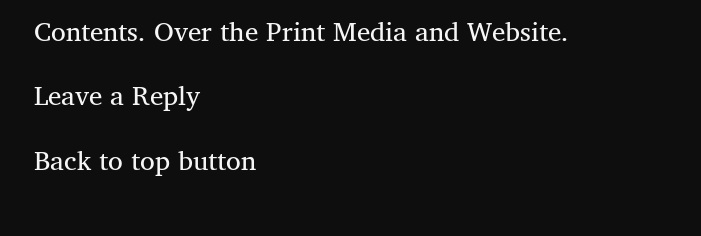Contents. Over the Print Media and Website.

Leave a Reply

Back to top button